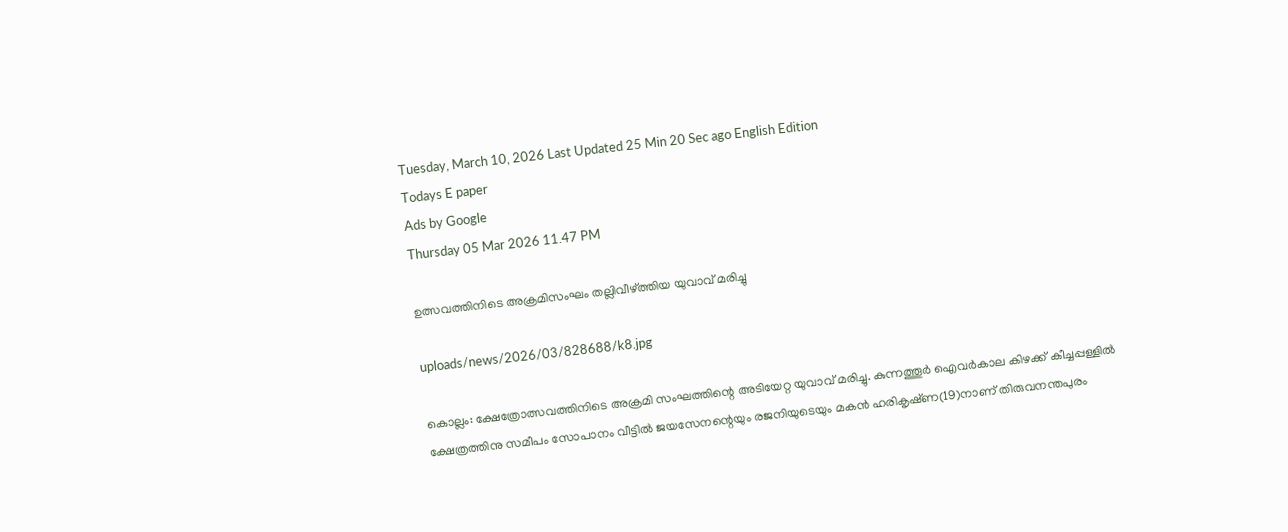Tuesday, March 10, 2026 Last Updated 25 Min 20 Sec ago English Edition
Todays E paper
Ads by Google
Thursday 05 Mar 2026 11.47 PM

ഉത്സവത്തിനിടെ അക്രമിസംഘം തല്ലിവീഴ്‌ത്തിയ യുവാവ്‌ മരിച്ചു

uploads/news/2026/03/828688/k8.jpg

കൊല്ലം: ക്ഷേത്രോത്സവത്തിനിടെ അക്രമി സംഘത്തിന്റെ അടിയേറ്റ യുവാവ്‌ മരിച്ചു. കുന്നത്തൂര്‍ ഐവര്‍കാല കിഴക്ക്‌ കീച്ചപ്പള്ളില്‍ ക്ഷേത്രത്തിനു സമീപം സോപാനം വീട്ടില്‍ ജയസേനന്റെയും രജനിയുടെയും മകന്‍ ഹരികൃഷ്‌ണ(19)നാണ്‌ തിരുവനന്തപുരം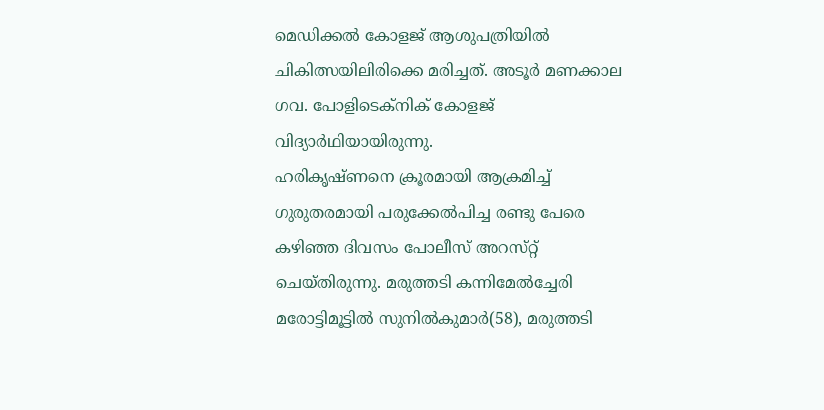മെഡിക്കല്‍ കോളജ്‌ ആശുപത്രിയില്‍ ചികിത്സയിലിരിക്കെ മരിച്ചത്‌. അടൂര്‍ മണക്കാല ഗവ. പോളിടെക്‌നിക്‌ കോളജ്‌ വിദ്യാര്‍ഥിയായിരുന്നു.
ഹരികൃഷ്‌ണനെ ക്രൂരമായി ആക്രമിച്ച്‌ ഗുരുതരമായി പരുക്കേല്‍പിച്ച രണ്ടു പേരെ കഴിഞ്ഞ ദിവസം പോലീസ്‌ അറസ്‌റ്റ്‌ ചെയ്‌തിരുന്നു. മരുത്തടി കന്നിമേല്‍ച്ചേരി മരോട്ടിമൂട്ടില്‍ സുനില്‍കുമാര്‍(58), മരുത്തടി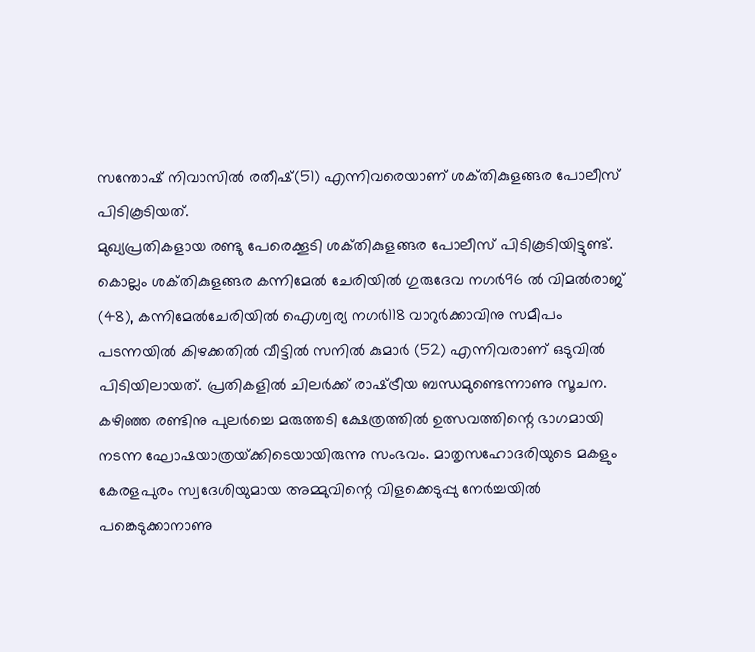സന്തോഷ്‌ നിവാസില്‍ രതീഷ്‌(51) എന്നിവരെയാണ്‌ ശക്‌തികുളങ്ങര പോലീസ്‌ പിടികൂടിയത്‌.
മുഖ്യപ്രതികളായ രണ്ടു പേരെക്കൂടി ശക്‌തികുളങ്ങര പോലീസ്‌ പിടികൂടിയിട്ടുണ്ട്‌. കൊല്ലം ശക്‌തികുളങ്ങര കന്നിമേല്‍ ചേരിയില്‍ ഗുരുദേവ നഗര്‍96 ല്‍ വിമല്‍രാജ്‌ (48), കന്നിമേല്‍ചേരിയില്‍ ഐശ്വര്യ നഗര്‍118 വാറുര്‍ക്കാവിനു സമീപം പടന്നയില്‍ കിഴക്കതില്‍ വീട്ടില്‍ സനില്‍ കുമാര്‍ (52) എന്നിവരാണ്‌ ഒടുവില്‍ പിടിയിലായത്‌. പ്രതികളില്‍ ചിലര്‍ക്ക്‌ രാഷ്‌ട്രീയ ബന്ധമുണ്ടെന്നാണു സൂചന.
കഴിഞ്ഞ രണ്ടിനു പുലര്‍ച്ചെ മരുത്തടി ക്ഷേത്രത്തില്‍ ഉത്സവത്തിന്റെ ഭാഗമായി നടന്ന ഘോഷയാത്രയ്‌ക്കിടെയായിരുന്നു സംഭവം. മാതൃസഹോദരിയുടെ മകളും കേരളപുരം സ്വദേശിയുമായ അമ്മുവിന്റെ വിളക്കെടുപ്പു നേര്‍ച്ചയില്‍ പങ്കെടുക്കാനാണു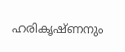ഹരികൃഷ്‌ണനും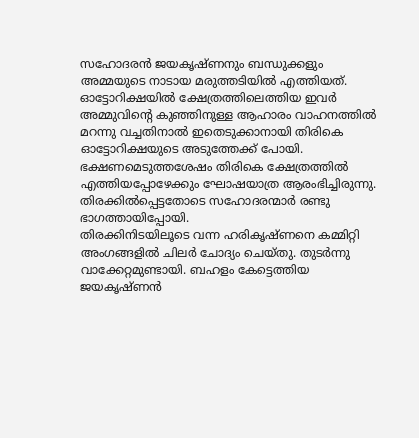സഹോദരന്‍ ജയകൃഷ്‌ണനും ബന്ധുക്കളും അമ്മയുടെ നാടായ മരുത്തടിയില്‍ എത്തിയത്‌. ഓട്ടോറിക്ഷയില്‍ ക്ഷേത്രത്തിലെത്തിയ ഇവര്‍ അമ്മുവിന്റെ കുഞ്ഞിനുള്ള ആഹാരം വാഹനത്തില്‍ മറന്നു വച്ചതിനാല്‍ ഇതെടുക്കാനായി തിരികെ ഓട്ടോറിക്ഷയുടെ അടുത്തേക്ക്‌ പോയി. ഭക്ഷണമെടുത്തശേഷം തിരികെ ക്ഷേത്രത്തില്‍ എത്തിയപ്പോഴേക്കും ഘോഷയാത്ര ആരംഭിച്ചിരുന്നു. തിരക്കില്‍പ്പെട്ടതോടെ സഹോദരന്മാര്‍ രണ്ടു ഭാഗത്തായിപ്പോയി.
തിരക്കിനിടയിലൂടെ വന്ന ഹരികൃഷ്‌ണനെ കമ്മിറ്റി അംഗങ്ങളില്‍ ചിലര്‍ ചോദ്യം ചെയ്‌തു. തുടര്‍ന്നു വാക്കേറ്റമുണ്ടായി. ബഹളം കേട്ടെത്തിയ ജയകൃഷ്‌ണന്‍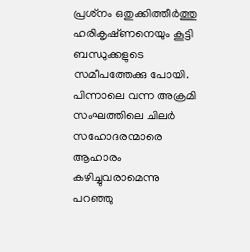പ്രശ്‌നം ഒതുക്കിത്തീര്‍ത്തു ഹരികൃഷ്‌ണനെയും കൂട്ടി ബന്ധുക്കളുടെ സമീപത്തേക്കു പോയി. പിന്നാലെ വന്ന അക്രമി സംഘത്തിലെ ചിലര്‍ സഹോദരന്മാരെ ആഹാരം കഴിച്ചുവരാമെന്നു പറഞ്ഞു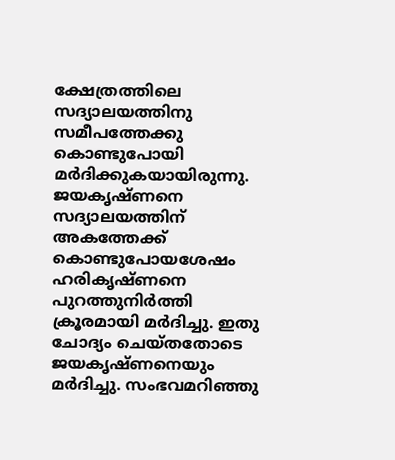ക്ഷേത്രത്തിലെ സദ്യാലയത്തിനു സമീപത്തേക്കു കൊണ്ടുപോയി മര്‍ദിക്കുകയായിരുന്നു. ജയകൃഷ്‌ണനെ സദ്യാലയത്തിന്‌ അകത്തേക്ക്‌ കൊണ്ടുപോയശേഷം ഹരികൃഷ്‌ണനെ പുറത്തുനിര്‍ത്തി ക്രൂരമായി മര്‍ദിച്ചു. ഇതു ചോദ്യം ചെയ്‌തതോടെ ജയകൃഷ്‌ണനെയും മര്‍ദിച്ചു. സംഭവമറിഞ്ഞു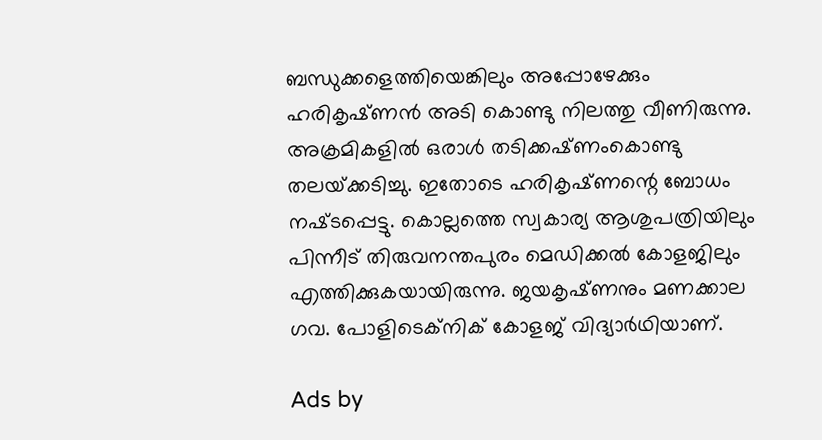ബന്ധുക്കളെത്തിയെങ്കിലും അപ്പോഴേക്കും ഹരികൃഷ്‌ണന്‍ അടി കൊണ്ടു നിലത്തു വീണിരുന്നു. അക്രമികളില്‍ ഒരാള്‍ തടിക്കഷ്‌ണംകൊണ്ടു തലയ്‌ക്കടിച്ചു. ഇതോടെ ഹരികൃഷ്‌ണന്റെ ബോധം നഷ്‌ടപ്പെട്ടു. കൊല്ലത്തെ സ്വകാര്യ ആശുപത്രിയിലും പിന്നീട്‌ തിരുവനന്തപുരം മെഡിക്കല്‍ കോളജിലും എത്തിക്കുകയായിരുന്നു. ജയകൃഷ്‌ണനും മണക്കാല ഗവ. പോളിടെക്‌നിക്‌ കോളജ്‌ വിദ്യാര്‍ഥിയാണ്‌.

Ads by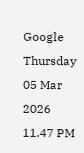Google
Thursday 05 Mar 2026 11.47 PM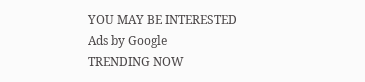YOU MAY BE INTERESTED
Ads by Google
TRENDING NOW